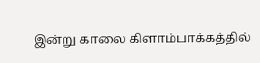இன்று காலை கிளாம்பாக்கத்தில்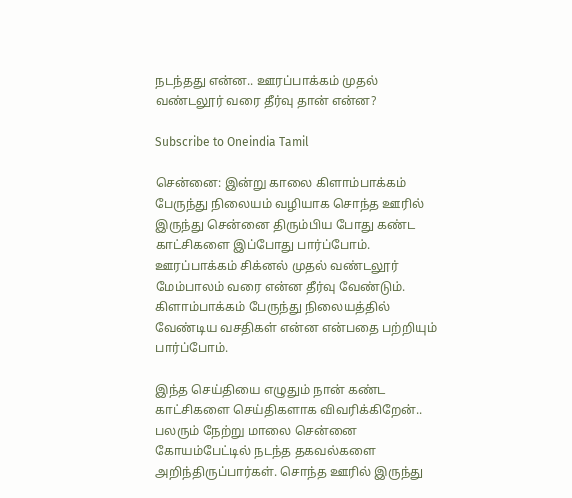நடந்தது என்ன.. ஊரப்பாக்கம் முதல் வண்டலூர் வரை தீர்வு தான் என்ன?

Subscribe to Oneindia Tamil

சென்னை: இன்று காலை கிளாம்பாக்கம் பேருந்து நிலையம் வழியாக சொந்த ஊரில் இருந்து சென்னை திரும்பிய போது கண்ட காட்சிகளை இப்போது பார்ப்போம். ஊரப்பாக்கம் சிக்னல் முதல் வண்டலூர் மேம்பாலம் வரை என்ன தீர்வு வேண்டும். கிளாம்பாக்கம் பேருந்து நிலையத்தில் வேண்டிய வசதிகள் என்ன என்பதை பற்றியும் பார்ப்போம்.

இந்த செய்தியை எழுதும் நான் கண்ட காட்சிகளை செய்திகளாக விவரிக்கிறேன்.. பலரும் நேற்று மாலை சென்னை கோயம்பேட்டில் நடந்த தகவல்களை அறிந்திருப்பார்கள். சொந்த ஊரில் இருந்து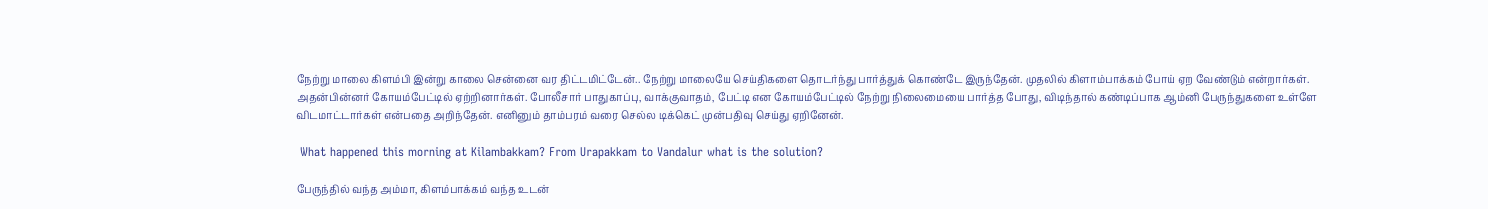நேற்று மாலை கிளம்பி இன்று காலை சென்னை வர திட்டமிட்டேன்.. நேற்று மாலையே செய்திகளை தொடர்ந்து பார்த்துக் கொண்டே இருந்தேன். முதலில் கிளாம்பாக்கம் போய் ஏற வேண்டும் என்றார்கள். அதன்பின்னர் கோயம்பேட்டில் ஏற்றினார்கள். போலீசார் பாதுகாப்பு, வாக்குவாதம், பேட்டி என கோயம்பேட்டில் நேற்று நிலைமையை பார்த்த போது, விடிந்தால் கண்டிப்பாக ஆம்னி பேருந்துகளை உள்ளே விடமாட்டார்கள் என்பதை அறிந்தேன். எனினும் தாம்பரம் வரை செல்ல டிக்கெட் முன்பதிவு செய்து ஏறினேன்.

 What happened this morning at Kilambakkam? From Urapakkam to Vandalur what is the solution?

பேருந்தில் வந்த அம்மா, கிளம்பாக்கம் வந்த உடன்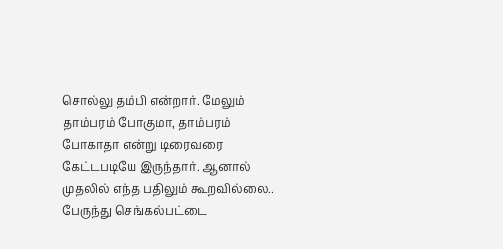சொல்லு தம்பி என்றார். மேலும் தாம்பரம் போகுமா, தாம்பரம் போகாதா என்று டிரைவரை கேட்டபடியே இருந்தார். ஆனால் முதலில் எந்த பதிலும் கூறவில்லை.. பேருந்து செங்கல்பட்டை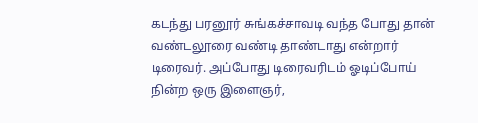கடந்து பரனூர் சுங்கச்சாவடி வந்த போது தான் வண்டலூரை வண்டி தாண்டாது என்றார் டிரைவர். அப்போது டிரைவரிடம் ஓடிப்போய் நின்ற ஒரு இளைஞர்,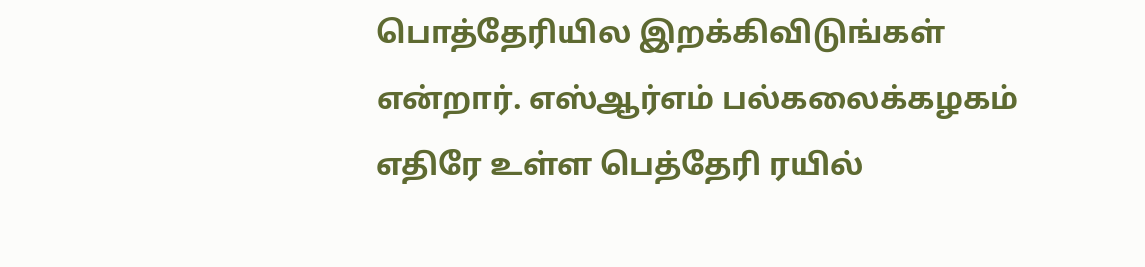பொத்தேரியில இறக்கிவிடுங்கள் என்றார். எஸ்ஆர்எம் பல்கலைக்கழகம் எதிரே உள்ள பெத்தேரி ரயில்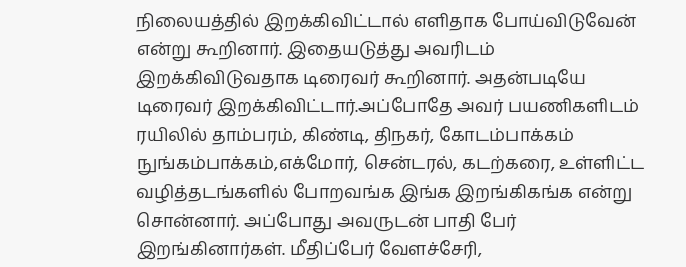நிலையத்தில் இறக்கிவிட்டால் எளிதாக போய்விடுவேன் என்று கூறினார். இதையடுத்து அவரிடம் இறக்கிவிடுவதாக டிரைவர் கூறினார். அதன்படியே டிரைவர் இறக்கிவிட்டார்.அப்போதே அவர் பயணிகளிடம் ரயிலில் தாம்பரம், கிண்டி, திநகர், கோடம்பாக்கம் நுங்கம்பாக்கம்,எக்மோர், சென்டரல், கடற்கரை, உள்ளிட்ட வழித்தடங்களில் போறவங்க இங்க இறங்கிகங்க என்று சொன்னார். அப்போது அவருடன் பாதி பேர் இறங்கினார்கள். மீதிப்பேர் வேளச்சேரி,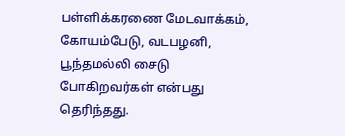பள்ளிக்கரணை மேடவாக்கம், கோயம்பேடு, வடபழனி, பூந்தமல்லி சைடு போகிறவர்கள் என்பது தெரிந்தது.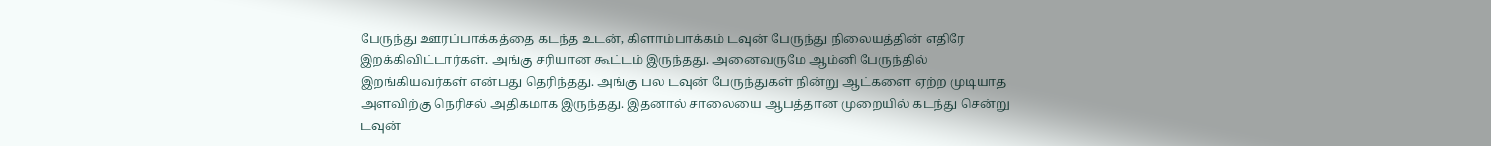பேருந்து ஊரப்பாக்கத்தை கடந்த உடன், கிளாம்பாக்கம் டவுன் பேருந்து நிலையத்தின் எதிரே இறக்கிவிட்டார்கள். அங்கு சரியான கூட்டம் இருந்தது. அனைவருமே ஆம்னி பேருந்தில் இறங்கியவர்கள் என்பது தெரிந்தது. அங்கு பல டவுன் பேருந்துகள் நின்று ஆட்களை ஏற்ற முடியாத அளவிற்கு நெரிசல் அதிகமாக இருந்தது. இதனால் சாலையை ஆபத்தான முறையில் கடந்து சென்று டவுன்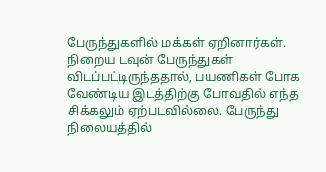பேருந்துகளில் மக்கள் ஏறினார்கள். நிறைய டவுன் பேருந்துகள் விடப்பட்டிருந்ததால், பயணிகள் போக வேண்டிய இடத்திற்கு போவதில் எந்த சிக்கலும் ஏற்படவில்லை. பேருந்து நிலையத்தில்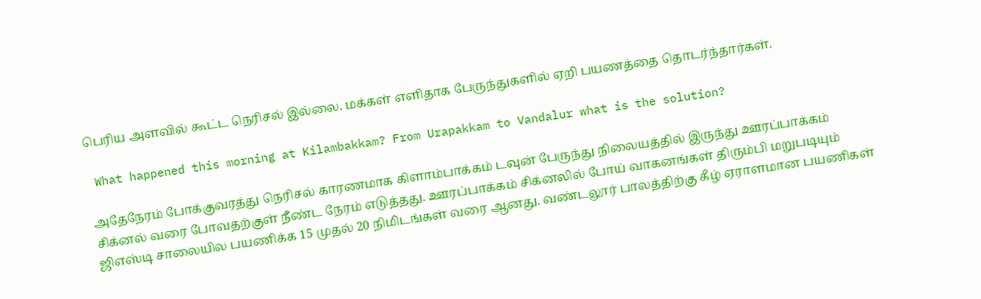பெரிய அளவில் கூட்ட நெரிசல் இல்லை. மக்கள் எளிதாக பேருந்துகளில் ஏறி பயணத்தை தொடர்ந்தார்கள்.

 What happened this morning at Kilambakkam? From Urapakkam to Vandalur what is the solution?

அதேநேரம் போக்குவரத்து நெரிசல் காரணமாக கிளாம்பாக்கம் டவுன் பேருந்து நிலையத்தில் இருந்து ஊரப்பாக்கம் சிக்னல் வரை போவதற்குள் நீண்ட நேரம் எடுத்தது. ஊரப்பாக்கம் சிக்னலில் போய் வாகனங்கள் திரும்பி மறுபடியும் ஜிஎஸ்டி சாலையில பயணிக்க 15 முதல் 20 நிமிடங்கள் வரை ஆனது. வண்டலூர் பாலத்திற்கு கீழ் ஏராளமான பயணிகள்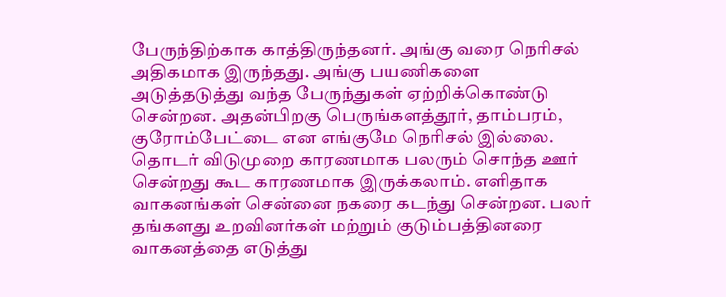பேருந்திற்காக காத்திருந்தனர். அங்கு வரை நெரிசல் அதிகமாக இருந்தது. அங்கு பயணிகளை அடுத்தடுத்து வந்த பேருந்துகள் ஏற்றிக்கொண்டு சென்றன. அதன்பிறகு பெருங்களத்தூர், தாம்பரம், குரோம்பேட்டை என எங்குமே நெரிசல் இல்லை. தொடர் விடுமுறை காரணமாக பலரும் சொந்த ஊர் சென்றது கூட காரணமாக இருக்கலாம். எளிதாக வாகனங்கள் சென்னை நகரை கடந்து சென்றன. பலர் தங்களது உறவினர்கள் மற்றும் குடும்பத்தினரை வாகனத்தை எடுத்து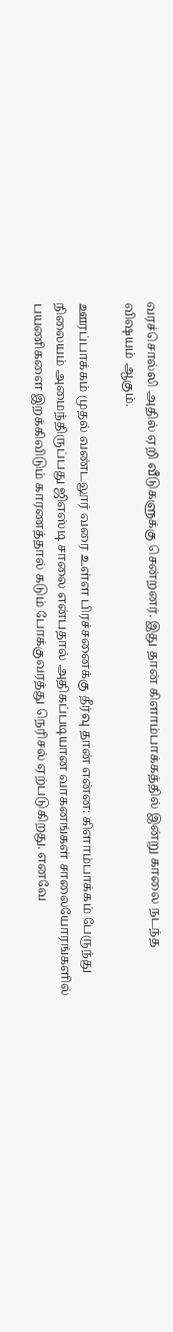வரச்சொல்லி அதில் ஏறி வீடுகளுக்கு சென்றனர். இது தான் கிளாம்பாக்கத்தில் இன்று காலை நடந்த விஷயம் ஆகும்.

ஊரப்பாக்கம் முதல் வண்டலூர் வரை உள்ள பிரச்சனைக்கு தீர்வு தான் என்ன: கிளாம்பாக்கம் பேருந்து நிலையம் அமைந்திருப்பது ஜிஎஸ்டி சாலை என்பதால் அதிகப்படியான வாகனங்கள் சாலையோரங்களில் பயணிகளை இறக்கிவிடும் காரணத்தால் கடும் போக்குவரத்து நெரிசல் ஏற்படுகிறது. எனவே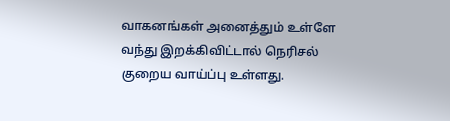வாகனங்கள் அனைத்தும் உள்ளே வந்து இறக்கிவிட்டால் நெரிசல் குறைய வாய்ப்பு உள்ளது.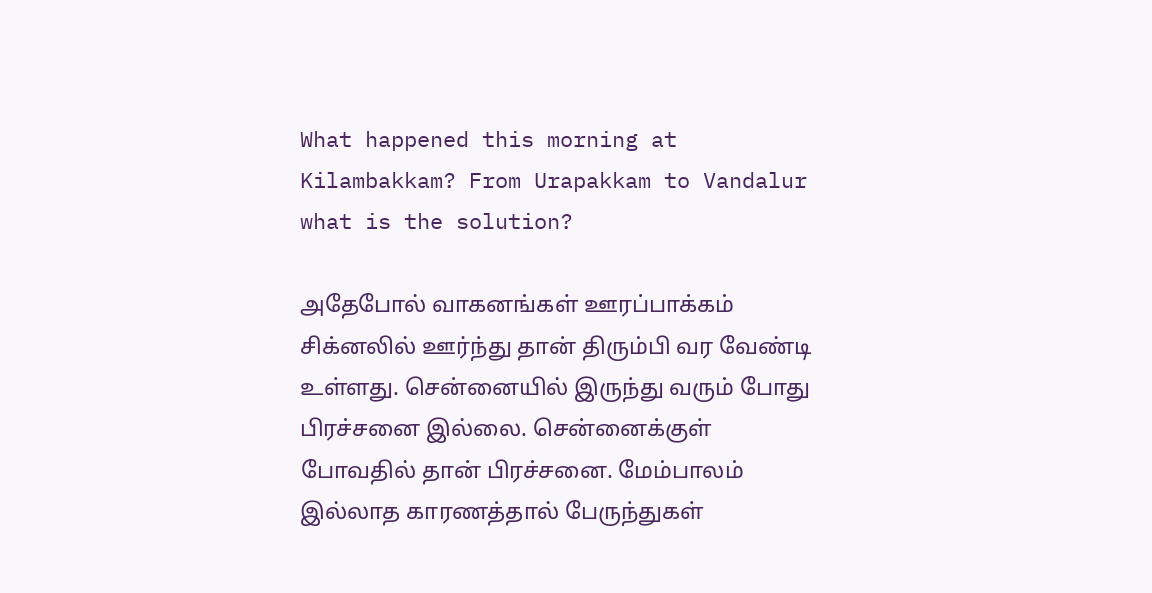What happened this morning at Kilambakkam? From Urapakkam to Vandalur what is the solution?

அதேபோல் வாகனங்கள் ஊரப்பாக்கம் சிக்னலில் ஊர்ந்து தான் திரும்பி வர வேண்டி உள்ளது. சென்னையில் இருந்து வரும் போது பிரச்சனை இல்லை. சென்னைக்குள் போவதில் தான் பிரச்சனை. மேம்பாலம் இல்லாத காரணத்தால் பேருந்துகள்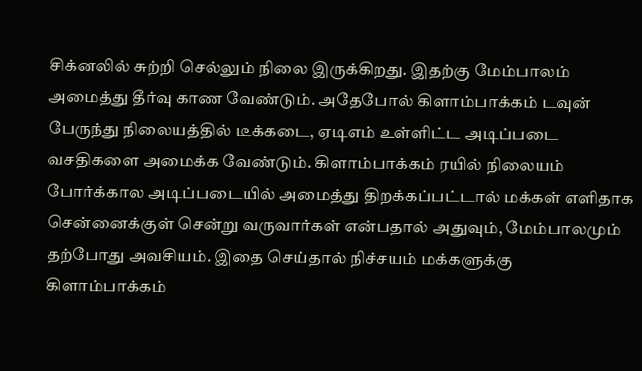சிக்னலில் சுற்றி செல்லும் நிலை இருக்கிறது. இதற்கு மேம்பாலம் அமைத்து தீர்வு காண வேண்டும். அதேபோல் கிளாம்பாக்கம் டவுன் பேருந்து நிலையத்தில் டீக்கடை, ஏடிஎம் உள்ளிட்ட அடிப்படை வசதிகளை அமைக்க வேண்டும். கிளாம்பாக்கம் ரயில் நிலையம் போர்க்கால அடிப்படையில் அமைத்து திறக்கப்பட்டால் மக்கள் எளிதாக சென்னைக்குள் சென்று வருவார்கள் என்பதால் அதுவும், மேம்பாலமும் தற்போது அவசியம். இதை செய்தால் நிச்சயம் மக்களுக்கு கிளாம்பாக்கம்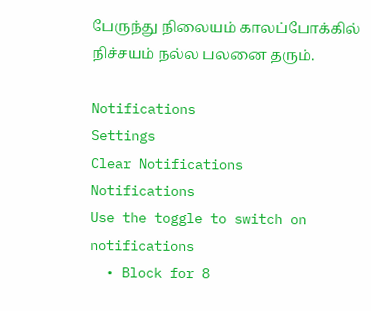பேருந்து நிலையம் காலப்போக்கில் நிச்சயம் நல்ல பலனை தரும்.

Notifications
Settings
Clear Notifications
Notifications
Use the toggle to switch on notifications
  • Block for 8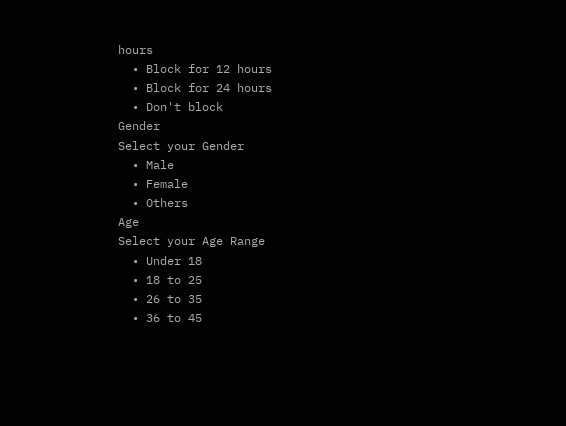hours
  • Block for 12 hours
  • Block for 24 hours
  • Don't block
Gender
Select your Gender
  • Male
  • Female
  • Others
Age
Select your Age Range
  • Under 18
  • 18 to 25
  • 26 to 35
  • 36 to 45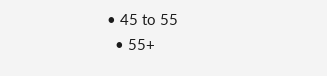• 45 to 55
  • 55+